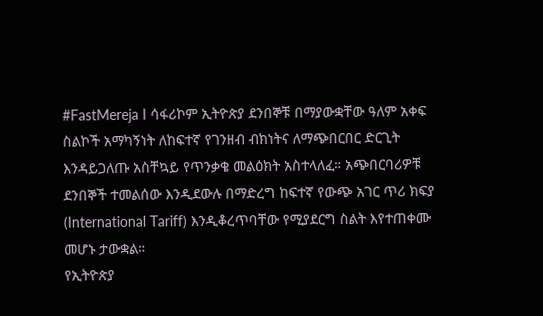#FastMereja I ሳፋሪኮም ኢትዮጵያ ደንበኞቹ በማያውቋቸው ዓለም አቀፍ ስልኮች አማካኝነት ለከፍተኛ የገንዘብ ብክነትና ለማጭበርበር ድርጊት እንዳይጋለጡ አስቸኳይ የጥንቃቄ መልዕክት አስተላለፈ። አጭበርባሪዎቹ ደንበኞች ተመልሰው እንዲደውሉ በማድረግ ከፍተኛ የውጭ አገር ጥሪ ክፍያ (International Tariff) እንዲቆረጥባቸው የሚያደርግ ስልት እየተጠቀሙ መሆኑ ታውቋል።
የኢትዮጵያ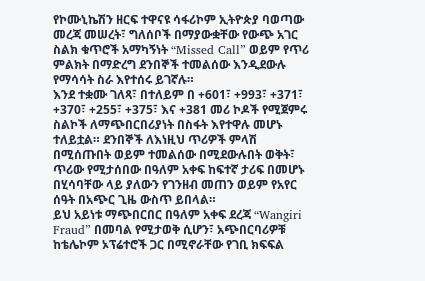የኮሙኒኬሽን ዘርፍ ተዋናዩ ሳፋሪኮም ኢትዮጵያ ባወጣው መረጃ መሠረት፣ ግለሰቦች በማያውቋቸው የውጭ አገር ስልክ ቁጥሮች አማካኝነት “Missed Call” ወይም የጥሪ ምልክት በማድረግ ደንበኞች ተመልሰው እንዲደውሉ የማሳሳት ስራ እየተሰሩ ይገኛሉ።
እንደ ተቋሙ ገለጻ፣ በተለይም በ +601፣ +993፣ +371፣ +370፣ +255፣ +375፣ እና +381 መሪ ኮዶች የሚጀምሩ ስልኮች ለማጭበርበሪያነት በስፋት እየተዋሉ መሆኑ ተለይቷል። ደንበኞች ለእነዚህ ጥሪዎች ምላሽ በሚሰጡበት ወይም ተመልሰው በሚደውሉበት ወቅት፣ ጥሪው የሚታሰበው በዓለም አቀፍ ከፍተኛ ታሪፍ በመሆኑ በሂሳባቸው ላይ ያለውን የገንዘብ መጠን ወይም የአየር ሰዓት በአጭር ጊዜ ውስጥ ይበላል።
ይህ አይነቱ ማጭበርበር በዓለም አቀፍ ደረጃ “Wangiri Fraud” በመባል የሚታወቅ ሲሆን፣ አጭበርባሪዎቹ ከቴሌኮም ኦፕሬተሮች ጋር በሚኖራቸው የገቢ ክፍፍል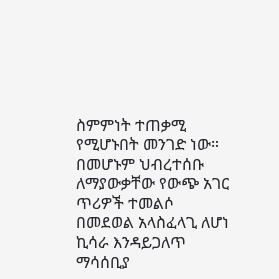ስምምነት ተጠቃሚ የሚሆኑበት መንገድ ነው። በመሆኑም ህብረተሰቡ ለማያውቃቸው የውጭ አገር ጥሪዎች ተመልሶ በመደወል አላስፈላጊ ለሆነ ኪሳራ እንዳይጋለጥ ማሳሰቢያ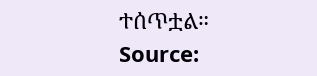ተሰጥቷል።
Source: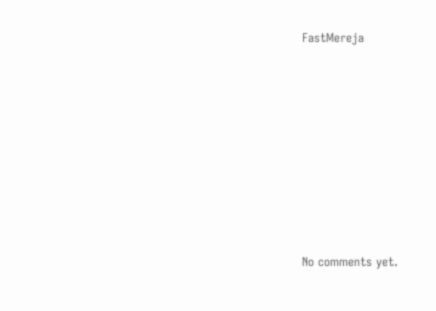FastMereja









No comments yet.